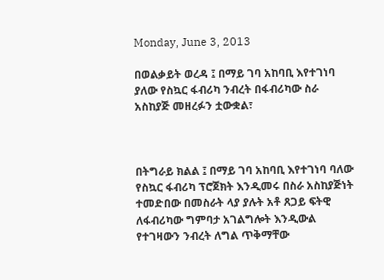Monday, June 3, 2013

በወልቃይት ወረዳ ፤ በማይ ገባ አከባቢ እየተገነባ ያለው የስኳር ፋብሪካ ንብረት በፋብሪካው ስራ አስከያጅ መዘረፉን ቷውቋል፣



በትግራይ ክልል ፤ በማይ ገባ አከባቢ እየተገነባ ባለው የስኳር ፋብሪካ ፕሮጀክት እንዲመሩ በስራ አስከያጅነት ተመድበው በመስራት ላያ ያሉት አቶ ጸጋይ ፍትዊ ለፋብሪካው ግምባታ አገልግሎት እንዲውል የተገዛውን ንብረት ለግል ጥቅማቸው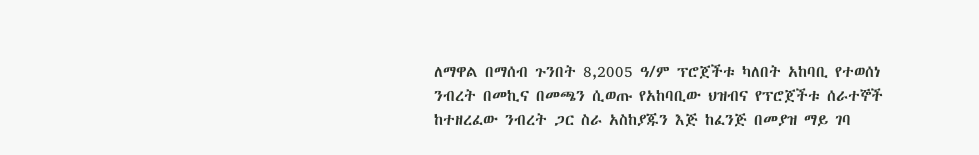ለማዋል በማሰብ ጉንበት 8,2005 ዓ/ም ፕሮጀችቱ ካለበት አከባቢ የተወሰነ ንብረት በመኪና በመጫን ሲወጡ የአከባቢው ህዝብና የፕሮጀችቱ ሰራተኞች  ከተዘረፈው ንብረት ጋር ስራ አስከያጁን እጅ ከፈንጅ በመያዝ ማይ ገባ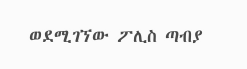ወደሚገኘው ፖሊስ ጣብያ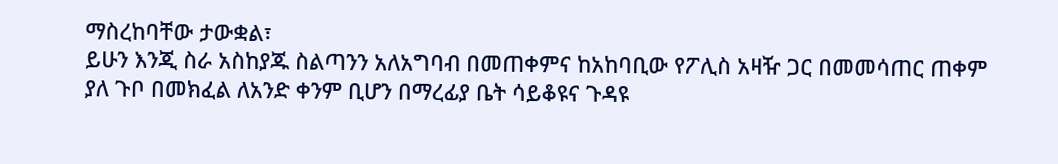ማስረከባቸው ታውቋል፣
ይሁን እንጂ ስራ አስከያጁ ስልጣንን አለአግባብ በመጠቀምና ከአከባቢው የፖሊስ አዛዥ ጋር በመመሳጠር ጠቀም ያለ ጉቦ በመክፈል ለአንድ ቀንም ቢሆን በማረፊያ ቤት ሳይቆዩና ጉዳዩ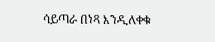ሳይጣራ በነጻ እንዲለቀቁ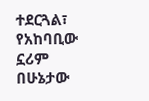ተደርጓል፣ የአከባቢው ኗሪም በሁኔታው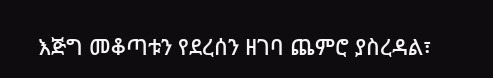እጅግ መቆጣቱን የደረሰን ዘገባ ጨምሮ ያስረዳል፣